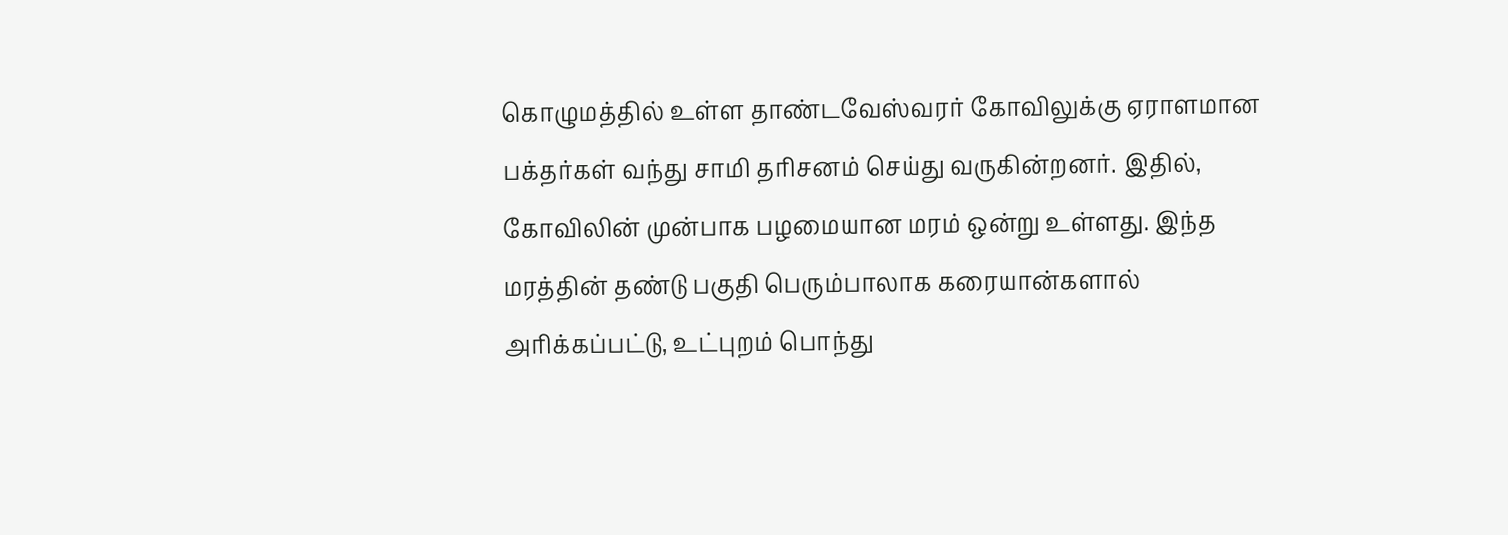கொழுமத்தில் உள்ள தாண்டவேஸ்வரர் கோவிலுக்கு ஏராளமான பக்தர்கள் வந்து சாமி தரிசனம் செய்து வருகின்றனர். இதில், கோவிலின் முன்பாக பழமையான மரம் ஒன்று உள்ளது. இந்த மரத்தின் தண்டு பகுதி பெரும்பாலாக கரையான்களால் அரிக்கப்பட்டு, உட்புறம் பொந்து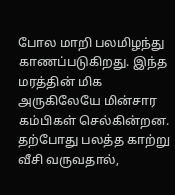போல மாறி பலமிழந்து காணப்படுகிறது. இந்த மரத்தின் மிக அருகிலேயே மின்சார கம்பிகள் செல்கின்றன. தற்போது பலத்த காற்று வீசி வருவதால்,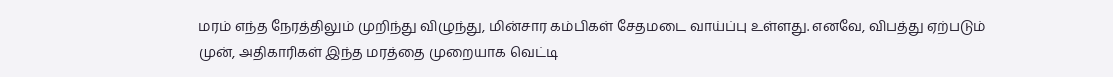மரம் எந்த நேரத்திலும் முறிந்து விழுந்து, மின்சார கம்பிகள் சேதமடை வாய்ப்பு உள்ளது. எனவே, விபத்து ஏற்படும் முன், அதிகாரிகள் இந்த மரத்தை முறையாக வெட்டி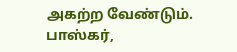அகற்ற வேண்டும்.
பாஸ்கர்,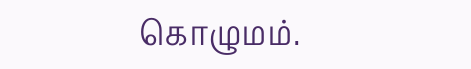கொழுமம்.